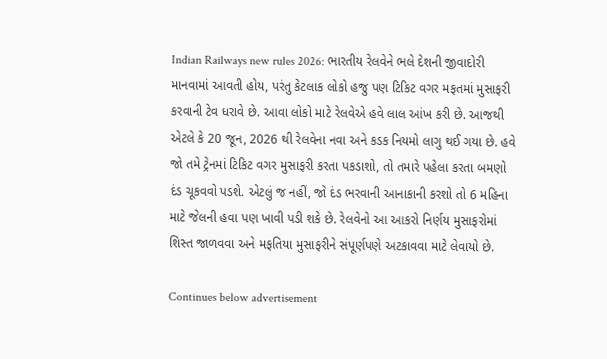Indian Railways new rules 2026: ભારતીય રેલવેને ભલે દેશની જીવાદોરી માનવામાં આવતી હોય, પરંતુ કેટલાક લોકો હજુ પણ ટિકિટ વગર મફતમાં મુસાફરી કરવાની ટેવ ધરાવે છે. આવા લોકો માટે રેલવેએ હવે લાલ આંખ કરી છે. આજથી એટલે કે 20 જૂન, 2026 થી રેલવેના નવા અને કડક નિયમો લાગુ થઈ ગયા છે. હવે જો તમે ટ્રેનમાં ટિકિટ વગર મુસાફરી કરતા પકડાશો, તો તમારે પહેલા કરતા બમણો દંડ ચૂકવવો પડશે. એટલું જ નહીં, જો દંડ ભરવાની આનાકાની કરશો તો 6 મહિના માટે જેલની હવા પણ ખાવી પડી શકે છે. રેલવેનો આ આકરો નિર્ણય મુસાફરોમાં શિસ્ત જાળવવા અને મફતિયા મુસાફરીને સંપૂર્ણપણે અટકાવવા માટે લેવાયો છે.

Continues below advertisement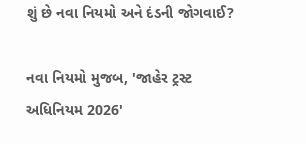શું છે નવા નિયમો અને દંડની જોગવાઈ?

નવા નિયમો મુજબ, 'જાહેર ટ્રસ્ટ અધિનિયમ 2026'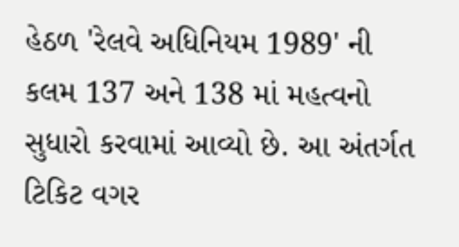હેઠળ 'રેલવે અધિનિયમ 1989' ની કલમ 137 અને 138 માં મહત્વનો સુધારો કરવામાં આવ્યો છે. આ અંતર્ગત ટિકિટ વગર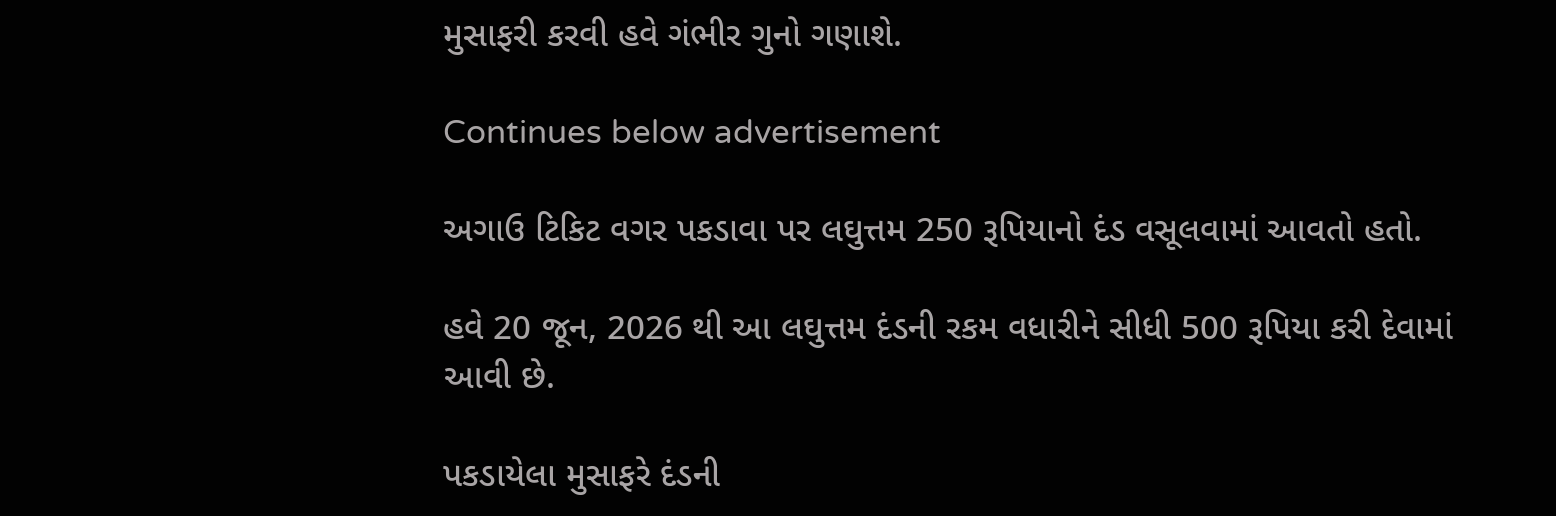મુસાફરી કરવી હવે ગંભીર ગુનો ગણાશે.

Continues below advertisement

અગાઉ ટિકિટ વગર પકડાવા પર લઘુત્તમ 250 રૂપિયાનો દંડ વસૂલવામાં આવતો હતો.

હવે 20 જૂન, 2026 થી આ લઘુત્તમ દંડની રકમ વધારીને સીધી 500 રૂપિયા કરી દેવામાં આવી છે.

પકડાયેલા મુસાફરે દંડની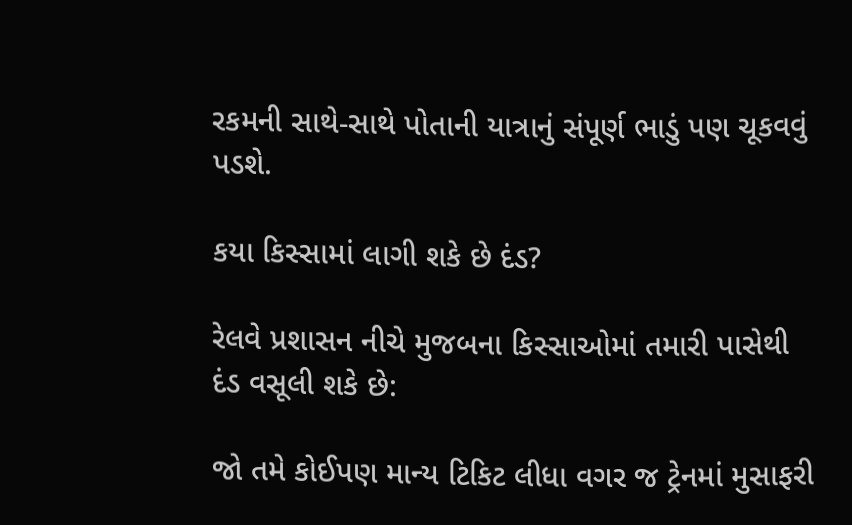રકમની સાથે-સાથે પોતાની યાત્રાનું સંપૂર્ણ ભાડું પણ ચૂકવવું પડશે.

કયા કિસ્સામાં લાગી શકે છે દંડ?

રેલવે પ્રશાસન નીચે મુજબના કિસ્સાઓમાં તમારી પાસેથી દંડ વસૂલી શકે છે:

જો તમે કોઈપણ માન્ય ટિકિટ લીધા વગર જ ટ્રેનમાં મુસાફરી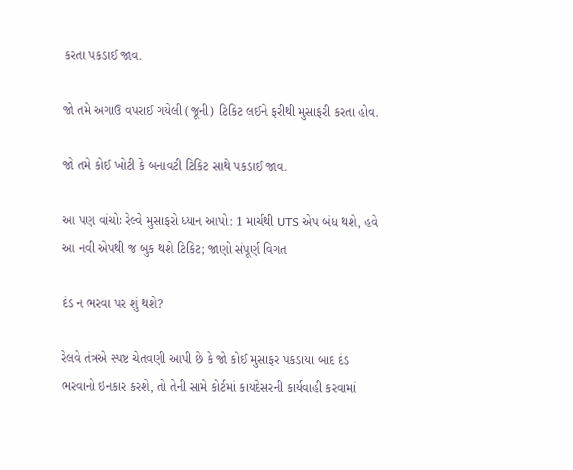કરતા પકડાઈ જાવ.

જો તમે અગાઉ વપરાઈ ગયેલી (જૂની) ટિકિટ લઈને ફરીથી મુસાફરી કરતા હોવ.

જો તમે કોઈ ખોટી કે બનાવટી ટિકિટ સાથે પકડાઈ જાવ.

આ પણ વાંચોઃ રેલ્વે મુસાફરો ધ્યાન આપો: 1 માર્ચથી UTS એપ બંધ થશે, હવે આ નવી એપથી જ બુક થશે ટિકિટ; જાણો સંપૂર્ણ વિગત

દંડ ન ભરવા પર શું થશે?

રેલવે તંત્રએ સ્પષ્ટ ચેતવણી આપી છે કે જો કોઈ મુસાફર પકડાયા બાદ દંડ ભરવાનો ઇનકાર કરશે, તો તેની સામે કોર્ટમાં કાયદેસરની કાર્યવાહી કરવામાં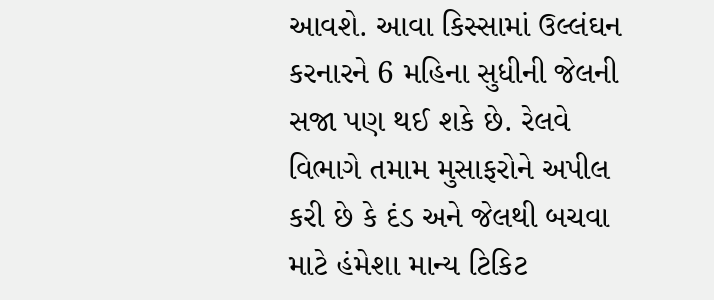આવશે. આવા કિસ્સામાં ઉલ્લંઘન કરનારને 6 મહિના સુધીની જેલની સજા પણ થઈ શકે છે. રેલવે વિભાગે તમામ મુસાફરોને અપીલ કરી છે કે દંડ અને જેલથી બચવા માટે હંમેશા માન્ય ટિકિટ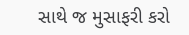સાથે જ મુસાફરી કરો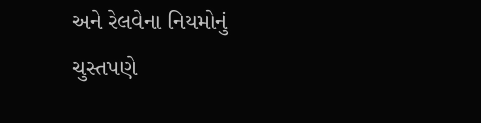અને રેલવેના નિયમોનું ચુસ્તપણે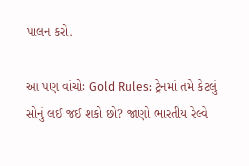પાલન કરો.

આ પણ વાંચોઃ Gold Rules: ટ્રેનમાં તમે કેટલું સોનું લઈ જઈ શકો છો? જાણો ભારતીય રેલ્વે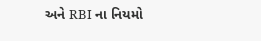અને RBI ના નિયમો